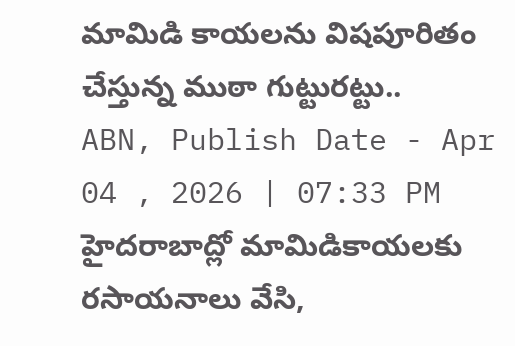మామిడి కాయలను విషపూరితం చేస్తున్న ముఠా గుట్టురట్టు..
ABN, Publish Date - Apr 04 , 2026 | 07:33 PM
హైదరాబాద్లో మామిడికాయలకు రసాయనాలు వేసి,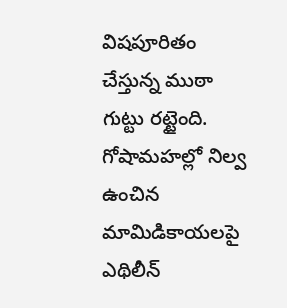విషపూరితం చేస్తున్న ముఠా గుట్టు రట్టైంది. గోషామహల్లో నిల్వ ఉంచిన మామిడికాయలపై ఎథిలీన్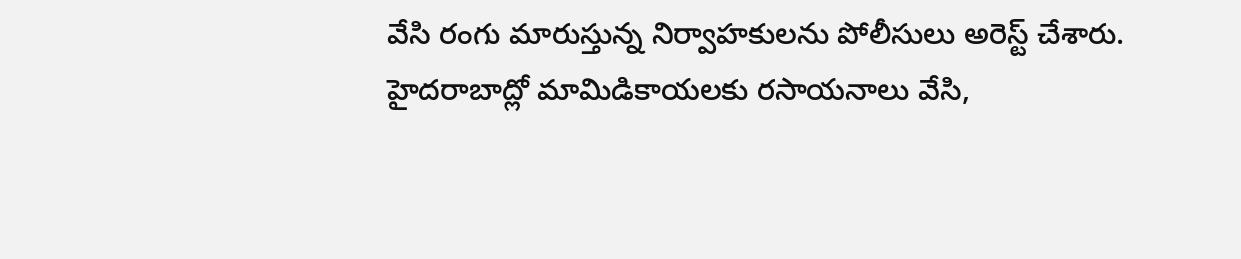వేసి రంగు మారుస్తున్న నిర్వాహకులను పోలీసులు అరెస్ట్ చేశారు.
హైదరాబాద్లో మామిడికాయలకు రసాయనాలు వేసి,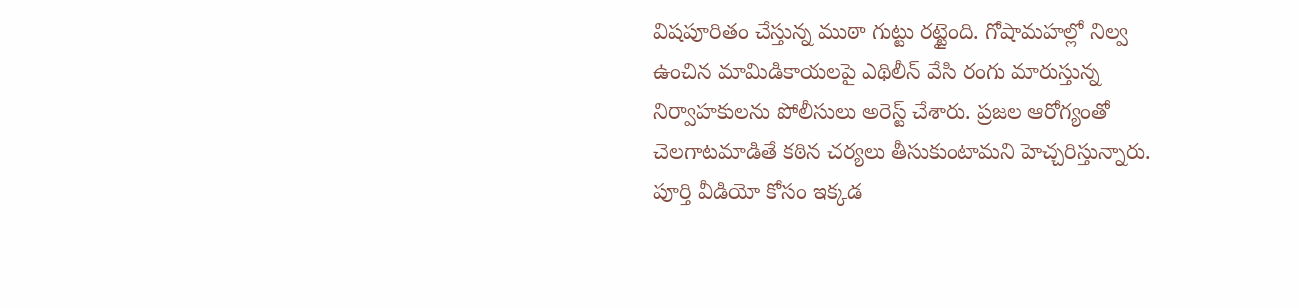విషపూరితం చేస్తున్న ముఠా గుట్టు రట్టైంది. గోషామహల్లో నిల్వ ఉంచిన మామిడికాయలపై ఎథిలీన్ వేసి రంగు మారుస్తున్న నిర్వాహకులను పోలీసులు అరెస్ట్ చేశారు. ప్రజల ఆరోగ్యంతో చెలగాటమాడితే కఠిన చర్యలు తీసుకుంటామని హెచ్చరిస్తున్నారు.
పూర్తి వీడియో కోసం ఇక్కడ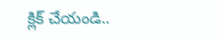క్లిక్ చేయండి..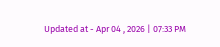Updated at - Apr 04 , 2026 | 07:33 PM